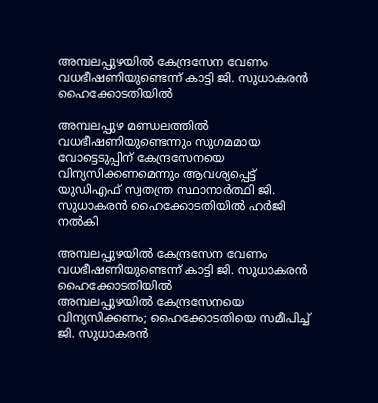അമ്പലപ്പുഴയിൽ കേന്ദ്രസേന വേണം വധഭീഷണിയുണ്ടെന്ന് കാട്ടി ജി. സുധാകരൻ ഹൈക്കോടതിയിൽ

അമ്പലപ്പുഴ മണ്ഡലത്തിൽ വധഭീഷണിയുണ്ടെന്നും സുഗമമായ വോട്ടെടുപ്പിന് കേന്ദ്രസേനയെ വിന്യസിക്കണമെന്നും ആവശ്യപ്പെട്ട് യുഡിഎഫ് സ്വതന്ത്ര സ്ഥാനാർത്ഥി ജി. സുധാകരൻ ഹൈക്കോടതിയിൽ ഹർജി നൽകി

അമ്പലപ്പുഴയിൽ കേന്ദ്രസേന വേണം വധഭീഷണിയുണ്ടെന്ന് കാട്ടി ജി. സുധാകരൻ ഹൈക്കോടതിയിൽ
അമ്പലപ്പുഴയിൽ കേന്ദ്രസേനയെ വിന്യസിക്കണം; ഹൈക്കോടതിയെ സമീപിച്ച് ജി. സുധാകരൻ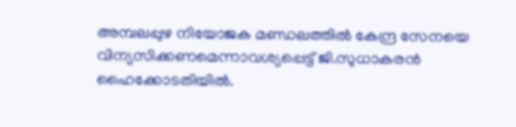അമ്പലപ്പുഴ നിയോജക മണ്ഡലത്തില്‍ കേന്ദ്ര സേനയെ വിന്യസിക്കണമെന്നാവശ്യപ്പെട്ട് ജി.സുധാകരൻ ഹൈക്കോടതിയിൽ.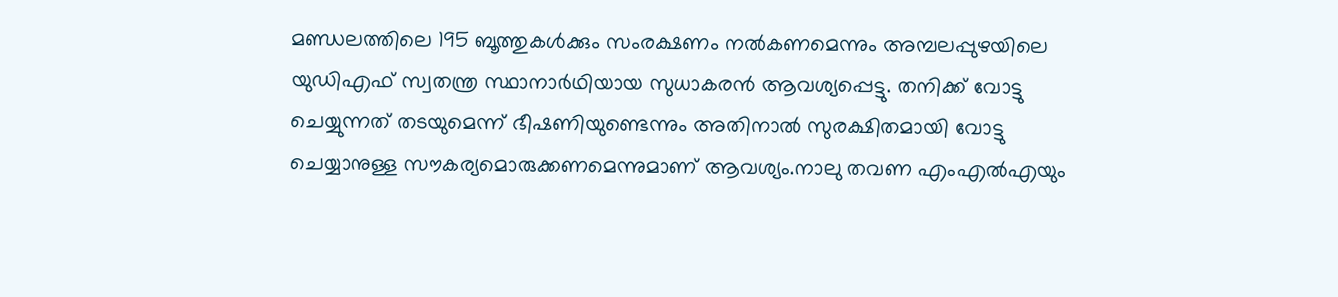മണ്ഡലത്തിലെ 195 ബൂത്തുകൾക്കും സംരക്ഷണം നൽകണമെന്നും അമ്പലപ്പുഴയിലെ യു‍ഡിഎഫ് സ്വതന്ത്ര സ്ഥാനാർഥിയായ സുധാകരൻ ആവശ്യപ്പെട്ടു. തനിക്ക് വോട്ടു ചെയ്യുന്നത് തടയുമെന്ന് ഭീഷണിയുണ്ടെന്നും അതിനാൽ സുരക്ഷിതമായി വോട്ടു ചെയ്യാനുള്ള സൗകര്യമൊരുക്കണമെന്നുമാണ് ആവശ്യം.നാലു തവണ എംഎൽഎയും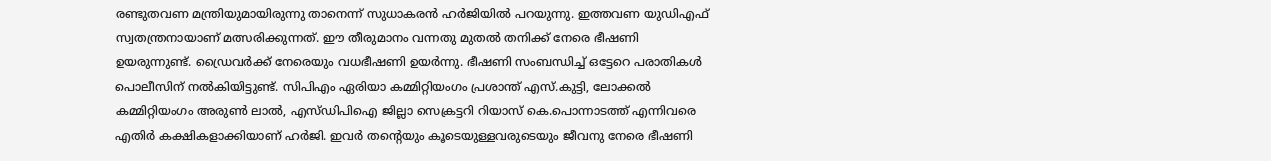രണ്ടുതവണ മന്ത്രിയുമായിരുന്നു താനെന്ന് സുധാകരൻ ഹർജിയിൽ പറയുന്നു. ഇത്തവണ യുഡിഎഫ് സ്വതന്ത്രനായാണ് മത്സരിക്കുന്നത്. ഈ തീരുമാനം വന്നതു മുതൽ തനിക്ക് നേരെ ഭീഷണി ഉയരുന്നുണ്ട്. ഡ്രൈവർക്ക് നേരെയും വധഭീഷണി ഉയർന്നു. ഭീഷണി സംബന്ധിച്ച് ഒട്ടേറെ പരാതികൾ പൊലീസിന് നൽകിയിട്ടുണ്ട്. സിപിഎം ഏരിയാ കമ്മിറ്റിയംഗം പ്രശാന്ത് എസ്.കുട്ടി, ലോക്കൽ കമ്മിറ്റിയംഗം അരുൺ ലാൽ, എസ്ഡിപിഐ ജില്ലാ സെക്രട്ടറി റിയാസ് കെ.പൊന്നാടത്ത് എന്നിവരെ എതിർ കക്ഷികളാക്കിയാണ് ഹർജി. ഇവർ തന്റെയും കൂടെയുള്ളവരുടെയും ജീവനു നേരെ ഭീഷണി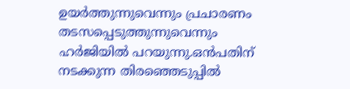ഉയർത്തുന്നുവെന്നും പ്രചാരണം തടസപ്പെടുത്തുന്നുവെന്നും ഹർജിയിൽ പറയുന്നു.ഒൻപതിന് നടക്കുന്ന തിരഞ്ഞെടുപ്പിൽ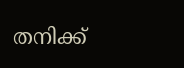തനിക്ക്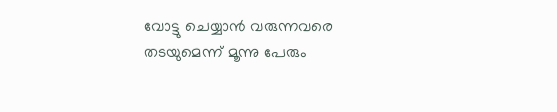വോട്ടു ചെയ്യാൻ വരുന്നവരെ തടയുമെന്ന് മൂന്നു പേരും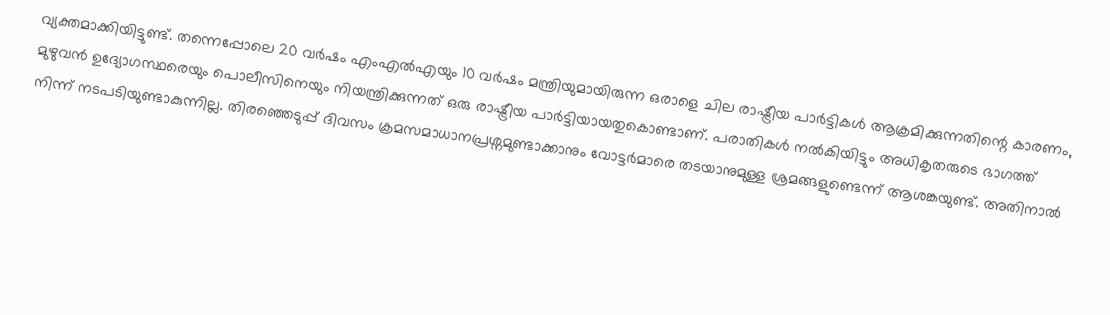വ്യക്തമാക്കിയിട്ടുണ്ട്. തന്നെപ്പോലെ 20 വർഷം എംഎൽഎയും 10 വർഷം മന്ത്രിയുമായിരുന്ന ഒരാളെ ചില രാഷ്ട്രീയ പാർട്ടികൾ ആക്രമിക്കുന്നതിന്റെ കാരണം, മുഴുവൻ ഉദ്യോഗസ്ഥരെയും പൊലീസിനെയും നിയന്ത്രിക്കുന്നത് ഒരു രാഷ്ട്രീയ പാർട്ടിയായതുകൊണ്ടാണ്. പരാതികൾ നൽകിയിട്ടും അധികൃതരുടെ ഭാഗത്ത് നിന്ന് നടപടിയുണ്ടാകുന്നില്ല. തിരഞ്ഞെടുപ്പ് ദിവസം ക്രമസമാധാനപ്രശ്നമുണ്ടാക്കാനും വോട്ടർമാരെ തടയാനുമുള്ള ശ്രമങ്ങളുണ്ടെന്ന് ആശങ്കയുണ്ട്. അതിനാൽ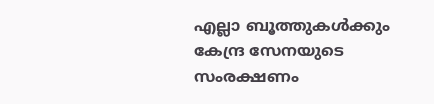എല്ലാ ബൂത്തുകൾക്കും കേന്ദ്ര സേനയുടെ സംരക്ഷണം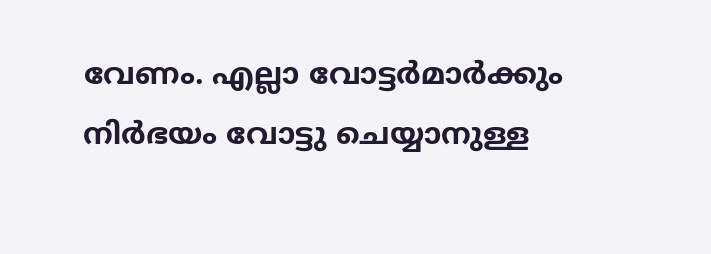വേണം. എല്ലാ വോട്ടർമാർക്കും നിർഭയം വോട്ടു ചെയ്യാനുള്ള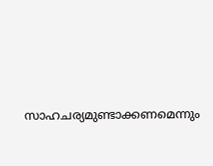സാഹചര്യമുണ്ടാക്കണമെന്നും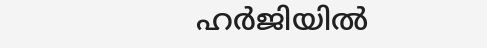ഹർജിയിൽ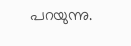പറയുന്നു.